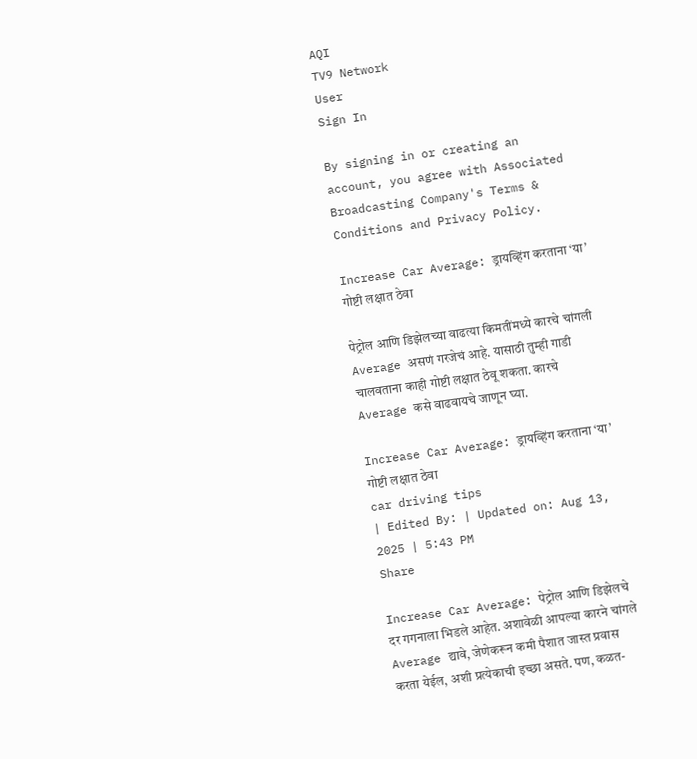AQI
TV9 Network
User
Sign In

By signing in or creating an account, you agree with Associated Broadcasting Company's Terms & Conditions and Privacy Policy.

Increase Car Average: ड्रायव्हिंग करताना ‘या’ गोष्टी लक्षात ठेवा

पेट्रोल आणि डिझेलच्या वाढत्या किमतींमध्ये कारचे चांगली Average असणं गरजेचं आहे. यासाठी तुम्ही गाडी चालवताना काही गोष्टी लक्षात ठेवू शकता. कारचे Average कसे वाढवायचे जाणून घ्या.

Increase Car Average: ड्रायव्हिंग करताना ‘या’ गोष्टी लक्षात ठेवा
car driving tips
| Edited By: | Updated on: Aug 13, 2025 | 5:43 PM
Share

Increase Car Average: पेट्रोल आणि डिझेलचे दर गगनाला भिडले आहेत. अशावेळी आपल्या कारने चांगले Average द्यावे, जेणेकरून कमी पैशात जास्त प्रवास करता येईल, अशी प्रत्येकाची इच्छा असते. पण, कळत-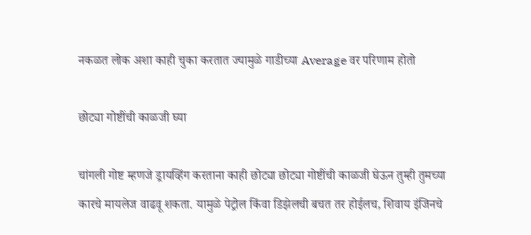नकळत लोक अशा काही चुका करतात ज्यामुळे गाडीच्या Average वर परिणाम होतो

छोट्या गोष्टींची काळजी घ्या

चांगली गोष्ट म्हणजे ड्रायव्हिंग करताना काही छोट्या छोट्या गोष्टींची काळजी घेऊन तुम्ही तुमच्या कारचे मायलेज वाढवू शकता. यामुळे पेट्रोल किंवा डिझेलची बचत तर होईलच, शिवाय इंजिनचे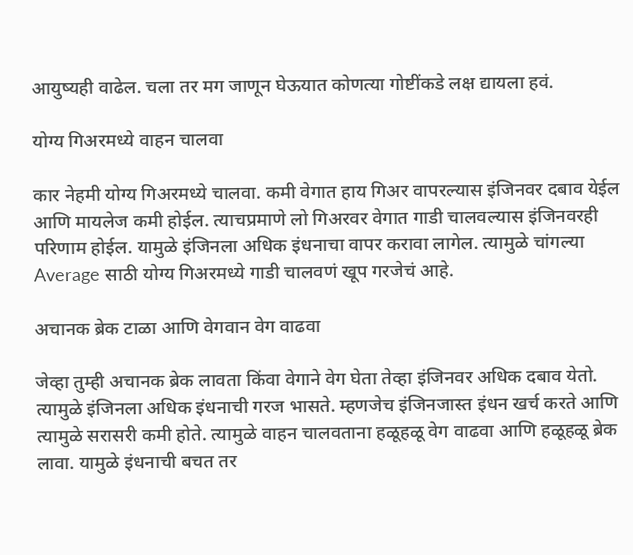आयुष्यही वाढेल. चला तर मग जाणून घेऊयात कोणत्या गोष्टींकडे लक्ष द्यायला हवं.

योग्य गिअरमध्ये वाहन चालवा

कार नेहमी योग्य गिअरमध्ये चालवा. कमी वेगात हाय गिअर वापरल्यास इंजिनवर दबाव येईल आणि मायलेज कमी होईल. त्याचप्रमाणे लो गिअरवर वेगात गाडी चालवल्यास इंजिनवरही परिणाम होईल. यामुळे इंजिनला अधिक इंधनाचा वापर करावा लागेल. त्यामुळे चांगल्या Average साठी योग्य गिअरमध्ये गाडी चालवणं खूप गरजेचं आहे.

अचानक ब्रेक टाळा आणि वेगवान वेग वाढवा

जेव्हा तुम्ही अचानक ब्रेक लावता किंवा वेगाने वेग घेता तेव्हा इंजिनवर अधिक दबाव येतो. त्यामुळे इंजिनला अधिक इंधनाची गरज भासते. म्हणजेच इंजिनजास्त इंधन खर्च करते आणि त्यामुळे सरासरी कमी होते. त्यामुळे वाहन चालवताना हळूहळू वेग वाढवा आणि हळूहळू ब्रेक लावा. यामुळे इंधनाची बचत तर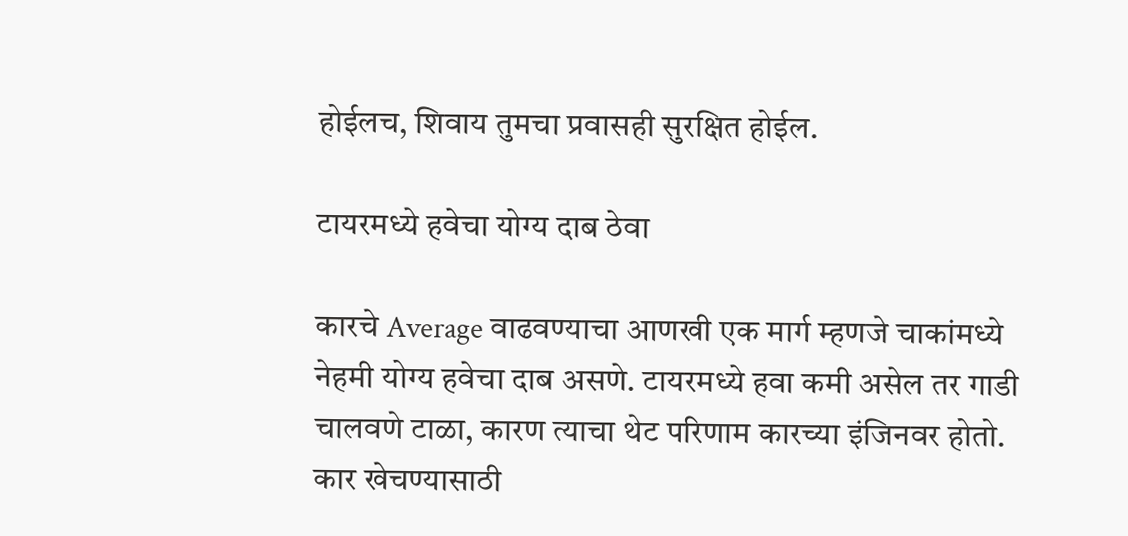होईलच, शिवाय तुमचा प्रवासही सुरक्षित होईल.

टायरमध्ये हवेचा योग्य दाब ठेवा

कारचे Average वाढवण्याचा आणखी एक मार्ग म्हणजे चाकांमध्ये नेहमी योग्य हवेचा दाब असणे. टायरमध्ये हवा कमी असेल तर गाडी चालवणे टाळा, कारण त्याचा थेट परिणाम कारच्या इंजिनवर होतो. कार खेचण्यासाठी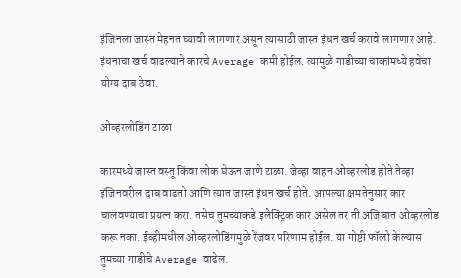इंजिनला जास्त मेहनत घ्यावी लागणार असून त्यासाठी जास्त इंधन खर्च करावे लागणार आहे. इंधनाचा खर्च वाढल्याने कारचे Average कमी होईल. त्यामुळे गाडीच्या चाकांमध्ये हवेचा योग्य दाब ठेवा.

ओव्हरलोडिंग टाळा

कारमध्ये जास्त वस्तू किंवा लोक घेऊन जाणे टाळा. जेव्हा वाहन ओव्हरलोड होते तेव्हा इंजिनवरील दाब वाढतो आणि त्यात जास्त इंधन खर्च होते. आपल्या क्षमतेनुसार कार चालवण्याचा प्रयत्न करा. तसेच तुमच्याकडे इलेक्ट्रिक कार असेल तर ती अजिबात ओव्हरलोड करू नका. ईव्हीमधील ओव्हरलोडिंगमुळे रेंजवर परिणाम होईल. या गोष्टी फॉलो केल्यास तुमच्या गाडीचे Average वाढेल.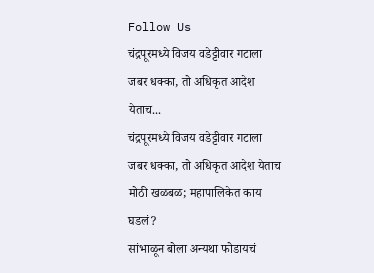Follow Us
चंद्रपूरमध्ये विजय वडेट्टीवार गटाला जबर धक्का, तो अधिकृत आदेश येताच...
चंद्रपूरमध्ये विजय वडेट्टीवार गटाला जबर धक्का, तो अधिकृत आदेश येताच मोठी खळबळ; महापालिकेत काय घडलं?
सांभाळून बोला अन्यथा फोडायचं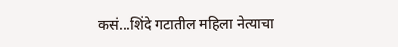कसं...शिंदे गटातील महिला नेत्याचा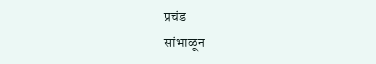प्रचंड
सांभाळून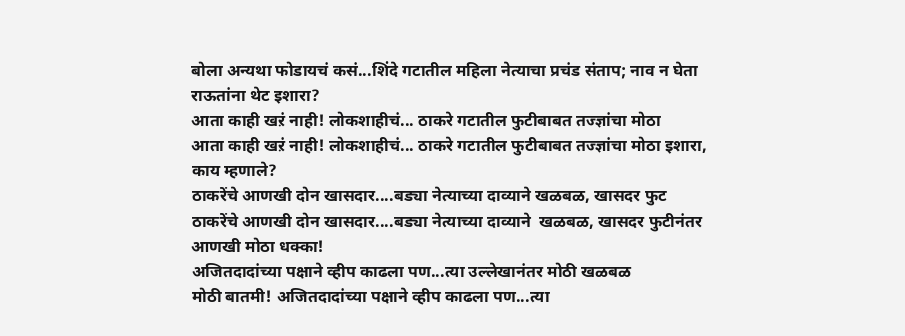बोला अन्यथा फोडायचं कसं...शिंदे गटातील महिला नेत्याचा प्रचंड संताप; नाव न घेता राऊतांना थेट इशारा?
आता काही खऱं नाही! लोकशाहीचं... ठाकरे गटातील फुटीबाबत तज्ज्ञांचा मोठा
आता काही खऱं नाही! लोकशाहीचं... ठाकरे गटातील फुटीबाबत तज्ज्ञांचा मोठा इशारा, काय म्हणाले?
ठाकरेंचे आणखी दोन खासदार....बड्या नेत्याच्या दाव्याने खळबळ, खासदर फुट
ठाकरेंचे आणखी दोन खासदार....बड्या नेत्याच्या दाव्याने  खळबळ, खासदर फुटीनंतर आणखी मोठा धक्का!
अजितदादांच्या पक्षाने व्हीप काढला पण...त्या उल्लेखानंतर मोठी खळबळ
मोठी बातमी! अजितदादांच्या पक्षाने व्हीप काढला पण...त्या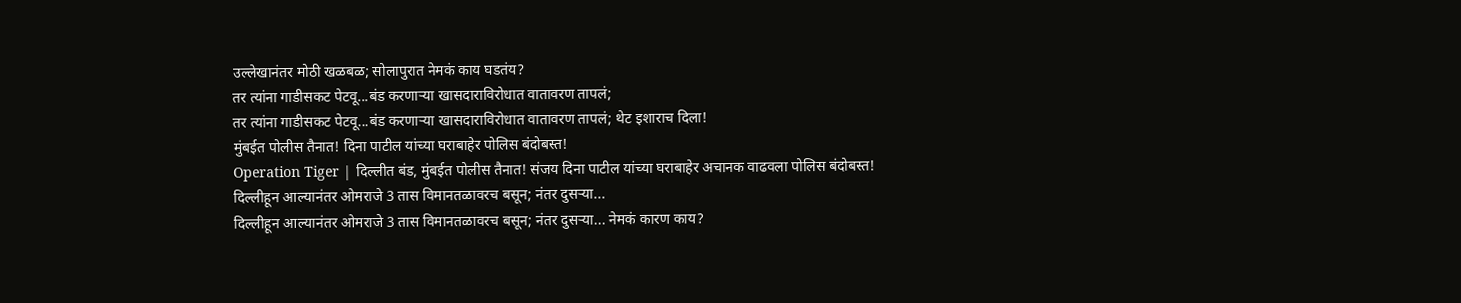उल्लेखानंतर मोठी खळबळ; सोलापुरात नेमकं काय घडतंय?
तर त्यांना गाडीसकट पेटवू...बंड करणाऱ्या खासदाराविरोधात वातावरण तापलं;
तर त्यांना गाडीसकट पेटवू...बंड करणाऱ्या खासदाराविरोधात वातावरण तापलं; थेट इशाराच दिला!
मुंबईत पोलीस तैनात! दिना पाटील यांच्या घराबाहेर पोलिस बंदोबस्त!
Operation Tiger | दिल्लीत बंड, मुंबईत पोलीस तैनात! संजय दिना पाटील यांच्या घराबाहेर अचानक वाढवला पोलिस बंदोबस्त!
दिल्लीहून आल्यानंतर ओमराजे 3 तास विमानतळावरच बसून; नंतर दुसऱ्या...
दिल्लीहून आल्यानंतर ओमराजे 3 तास विमानतळावरच बसून; नंतर दुसऱ्या... नेमकं कारण काय?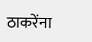ठाकरेंना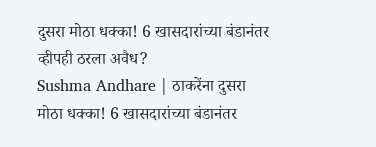दुसरा मोठा धक्का! 6 खासदारांच्या बंडानंतर व्हीपही ठरला अवैध?
Sushma Andhare | ठाकरेंना दुसरा मोठा धक्का! 6 खासदारांच्या बंडानंतर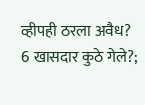व्हीपही ठरला अवैध?
6 खासदार कुठे गेले?;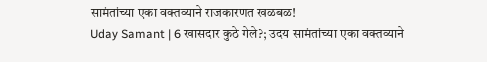सामंतांच्या एका वक्तव्याने राजकारणत खळबळ!
Uday Samant | 6 खासदार कुठे गेले?; उदय सामंतांच्या एका वक्तव्याने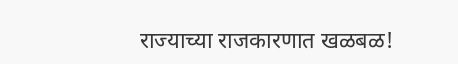राज्याच्या राजकारणात खळबळ!